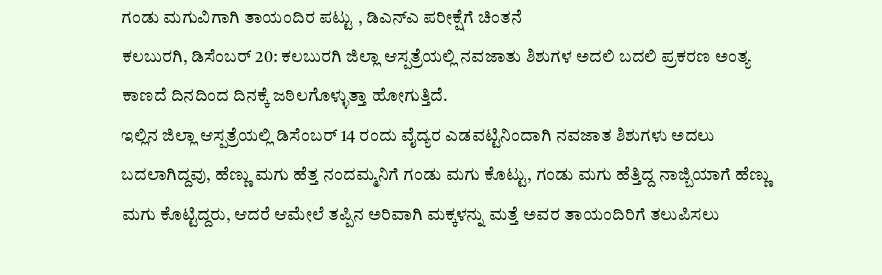ಗಂಡು ಮಗುವಿಗಾಗಿ ತಾಯಂದಿರ ಪಟ್ಟು , ಡಿಎನ್ಎ ಪರೀಕ್ಷೆಗೆ ಚಿಂತನೆ
ಕಲಬುರಗಿ, ಡಿಸೆಂಬರ್ 20: ಕಲಬುರಗಿ ಜಿಲ್ಲಾ ಆಸ್ಪತ್ರೆಯಲ್ಲಿ ನವಜಾತು ಶಿಶುಗಳ ಅದಲಿ ಬದಲಿ ಪ್ರಕರಣ ಅಂತ್ಯ ಕಾಣದೆ ದಿನದಿಂದ ದಿನಕ್ಕೆ ಜಠಿಲಗೊಳ್ಳುತ್ತಾ ಹೋಗುತ್ತಿದೆ.
ಇಲ್ಲಿನ ಜಿಲ್ಲಾ ಆಸ್ಪತ್ರೆಯಲ್ಲಿ ಡಿಸೆಂಬರ್ 14 ರಂದು ವೈದ್ಯರ ಎಡವಟ್ಟಿನಿಂದಾಗಿ ನವಜಾತ ಶಿಶುಗಳು ಅದಲು ಬದಲಾಗಿದ್ದವು, ಹೆಣ್ಣು ಮಗು ಹೆತ್ತ ನಂದಮ್ಮನಿಗೆ ಗಂಡು ಮಗು ಕೊಟ್ಟು, ಗಂಡು ಮಗು ಹೆತ್ತಿದ್ದ ನಾಜ್ಬಿಯಾಗೆ ಹೆಣ್ಣು ಮಗು ಕೊಟ್ಟಿದ್ದರು, ಆದರೆ ಆಮೇಲೆ ತಪ್ಪಿನ ಅರಿವಾಗಿ ಮಕ್ಕಳನ್ನು ಮತ್ತೆ ಅವರ ತಾಯಂದಿರಿಗೆ ತಲುಪಿಸಲು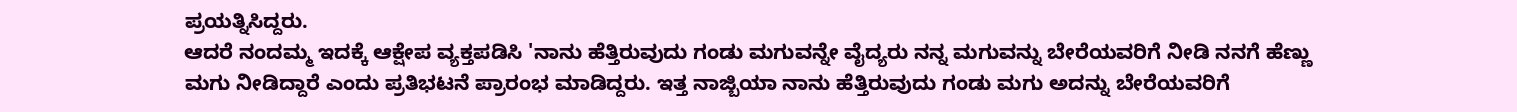ಪ್ರಯತ್ನಿಸಿದ್ದರು.
ಆದರೆ ನಂದಮ್ಮ ಇದಕ್ಕೆ ಆಕ್ಷೇಪ ವ್ಯಕ್ತಪಡಿಸಿ 'ನಾನು ಹೆತ್ತಿರುವುದು ಗಂಡು ಮಗುವನ್ನೇ ವೈದ್ಯರು ನನ್ನ ಮಗುವನ್ನು ಬೇರೆಯವರಿಗೆ ನೀಡಿ ನನಗೆ ಹೆಣ್ಣು ಮಗು ನೀಡಿದ್ದಾರೆ ಎಂದು ಪ್ರತಿಭಟನೆ ಪ್ರಾರಂಭ ಮಾಡಿದ್ದರು. ಇತ್ತ ನಾಜ್ಬಿಯಾ ನಾನು ಹೆತ್ತಿರುವುದು ಗಂಡು ಮಗು ಅದನ್ನು ಬೇರೆಯವರಿಗೆ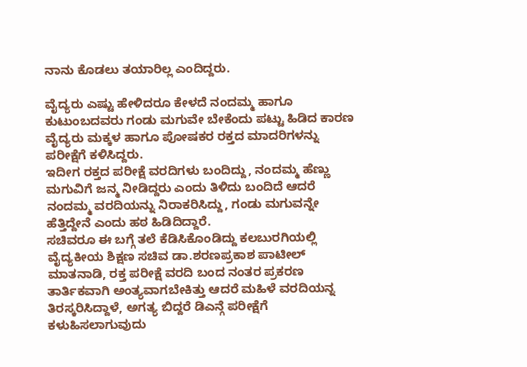ನಾನು ಕೊಡಲು ತಯಾರಿಲ್ಲ ಎಂದಿದ್ದರು.

ವೈದ್ಯರು ಎಷ್ಟು ಹೇಳಿದರೂ ಕೇಳದೆ ನಂದಮ್ಮ ಹಾಗೂ ಕುಟುಂಬದವರು ಗಂಡು ಮಗುವೇ ಬೇಕೆಂದು ಪಟ್ಟು ಹಿಡಿದ ಕಾರಣ ವೈದ್ಯರು ಮಕ್ಕಳ ಹಾಗೂ ಪೋಷಕರ ರಕ್ತದ ಮಾದರಿಗಳನ್ನು ಪರೀಕ್ಷೆಗೆ ಕಳಿಸಿದ್ದರು.
ಇದೀಗ ರಕ್ತದ ಪರೀಕ್ಷೆ ವರದಿಗಳು ಬಂದಿದ್ದು, ನಂದಮ್ಮ ಹೆಣ್ಣು ಮಗುವಿಗೆ ಜನ್ಮ ನೀಡಿದ್ದರು ಎಂದು ತಿಳಿದು ಬಂದಿದೆ ಆದರೆ ನಂದಮ್ಮ ವರದಿಯನ್ನು ನಿರಾಕರಿಸಿದ್ದು, ಗಂಡು ಮಗುವನ್ನೇ ಹೆತ್ತಿದ್ದೇನೆ ಎಂದು ಹಠ ಹಿಡಿದಿದ್ದಾರೆ.
ಸಚಿವರೂ ಈ ಬಗ್ಗೆ ತಲೆ ಕೆಡಿಸಿಕೊಂಡಿದ್ದು ಕಲಬುರಗಿಯಲ್ಲಿ ವೈದ್ಯಕೀಯ ಶಿಕ್ಷಣ ಸಚಿವ ಡಾ.ಶರಣಪ್ರಕಾಶ ಪಾಟೀಲ್ ಮಾತನಾಡಿ, ರಕ್ತ ಪರೀಕ್ಷೆ ವರದಿ ಬಂದ ನಂತರ ಪ್ರಕರಣ ತಾರ್ತಿಕವಾಗಿ ಅಂತ್ಯವಾಗಬೇಕಿತ್ತು ಆದರೆ ಮಹಿಳೆ ವರದಿಯನ್ನ ತಿರಸ್ಕರಿಸಿದ್ದಾಳೆ, ಅಗತ್ಯ ಬಿದ್ದರೆ ಡಿಎನ್ಗೆ ಪರೀಕ್ಷೆಗೆ ಕಳುಹಿಸಲಾಗುವುದು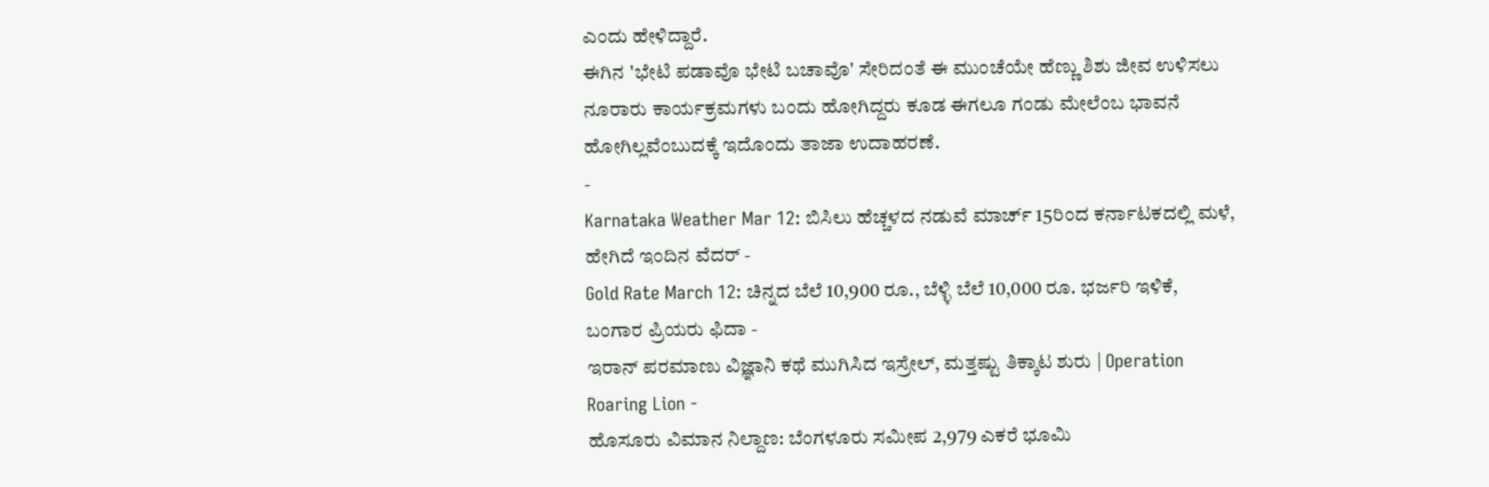ಎಂದು ಹೇಳಿದ್ದಾರೆ.
ಈಗಿನ 'ಭೇಟಿ ಪಡಾವೊ ಭೇಟಿ ಬಚಾವೊ' ಸೇರಿದಂತೆ ಈ ಮುಂಚೆಯೇ ಹೆಣ್ಣು ಶಿಶು ಜೀವ ಉಳಿಸಲು ನೂರಾರು ಕಾರ್ಯಕ್ರಮಗಳು ಬಂದು ಹೋಗಿದ್ದರು ಕೂಡ ಈಗಲೂ ಗಂಡು ಮೇಲೆಂಬ ಭಾವನೆ ಹೋಗಿಲ್ಲವೆಂಬುದಕ್ಕೆ ಇದೊಂದು ತಾಜಾ ಉದಾಹರಣೆ.
-
Karnataka Weather Mar 12: ಬಿಸಿಲು ಹೆಚ್ಚಳದ ನಡುವೆ ಮಾರ್ಚ್ 15ರಿಂದ ಕರ್ನಾಟಕದಲ್ಲಿ ಮಳೆ, ಹೇಗಿದೆ ಇಂದಿನ ವೆದರ್ -
Gold Rate March 12: ಚಿನ್ನದ ಬೆಲೆ 10,900 ರೂ., ಬೆಳ್ಳಿ ಬೆಲೆ 10,000 ರೂ. ಭರ್ಜರಿ ಇಳಿಕೆ, ಬಂಗಾರ ಪ್ರಿಯರು ಫಿದಾ -
ಇರಾನ್ ಪರಮಾಣು ವಿಜ್ಞಾನಿ ಕಥೆ ಮುಗಿಸಿದ ಇಸ್ರೇಲ್, ಮತ್ತಷ್ಟು ತಿಕ್ಕಾಟ ಶುರು | Operation Roaring Lion -
ಹೊಸೂರು ವಿಮಾನ ನಿಲ್ದಾಣ: ಬೆಂಗಳೂರು ಸಮೀಪ 2,979 ಎಕರೆ ಭೂಮಿ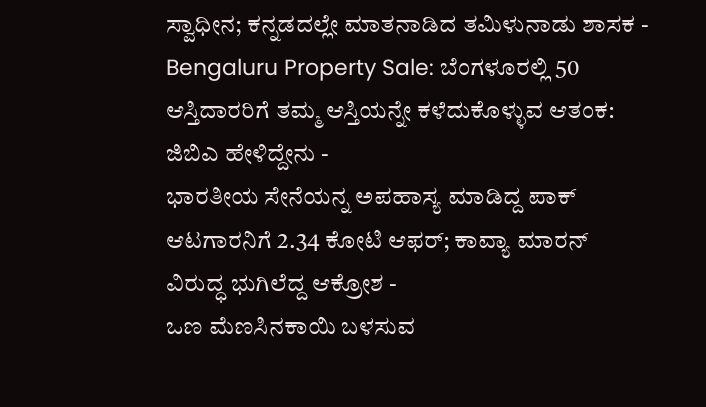ಸ್ವಾಧೀನ; ಕನ್ನಡದಲ್ಲೇ ಮಾತನಾಡಿದ ತಮಿಳುನಾಡು ಶಾಸಕ -
Bengaluru Property Sale: ಬೆಂಗಳೂರಲ್ಲಿ 50 ಆಸ್ತಿದಾರರಿಗೆ ತಮ್ಮ ಆಸ್ತಿಯನ್ನೇ ಕಳೆದುಕೊಳ್ಳುವ ಆತಂಕ: ಜಿಬಿಎ ಹೇಳಿದ್ದೇನು -
ಭಾರತೀಯ ಸೇನೆಯನ್ನ ಅಪಹಾಸ್ಯ ಮಾಡಿದ್ದ ಪಾಕ್ ಆಟಗಾರನಿಗೆ 2.34 ಕೋಟಿ ಆಫರ್; ಕಾವ್ಯಾ ಮಾರನ್ ವಿರುದ್ಧ ಭುಗಿಲೆದ್ದ ಆಕ್ರೋಶ -
ಒಣ ಮೆಣಸಿನಕಾಯಿ ಬಳಸುವ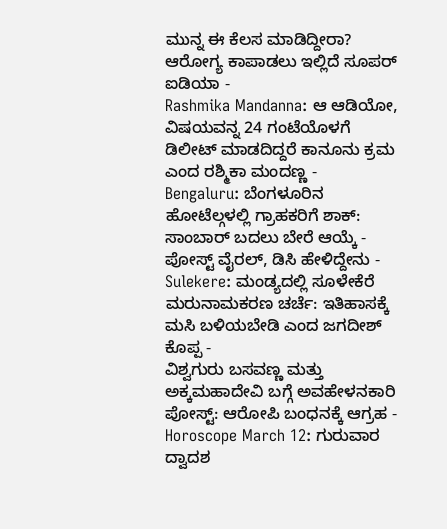ಮುನ್ನ ಈ ಕೆಲಸ ಮಾಡಿದ್ದೀರಾ? ಆರೋಗ್ಯ ಕಾಪಾಡಲು ಇಲ್ಲಿದೆ ಸೂಪರ್ ಐಡಿಯಾ -
Rashmika Mandanna: ಆ ಆಡಿಯೋ, ವಿಷಯವನ್ನ 24 ಗಂಟೆಯೊಳಗೆ ಡಿಲೀಟ್ ಮಾಡದಿದ್ದರೆ ಕಾನೂನು ಕ್ರಮ ಎಂದ ರಶ್ಮಿಕಾ ಮಂದಣ್ಣ -
Bengaluru: ಬೆಂಗಳೂರಿನ ಹೋಟೆಲ್ಗಳಲ್ಲಿ ಗ್ರಾಹಕರಿಗೆ ಶಾಕ್: ಸಾಂಬಾರ್ ಬದಲು ಬೇರೆ ಆಯ್ಕೆ - ಪೋಸ್ಟ್ ವೈರಲ್, ಡಿಸಿ ಹೇಳಿದ್ದೇನು -
Sulekere: ಮಂಡ್ಯದಲ್ಲಿ ಸೂಳೇಕೆರೆ ಮರುನಾಮಕರಣ ಚರ್ಚೆ: ಇತಿಹಾಸಕ್ಕೆ ಮಸಿ ಬಳಿಯಬೇಡಿ ಎಂದ ಜಗದೀಶ್ ಕೊಪ್ಪ -
ವಿಶ್ವಗುರು ಬಸವಣ್ಣ ಮತ್ತು ಅಕ್ಕಮಹಾದೇವಿ ಬಗ್ಗೆ ಅವಹೇಳನಕಾರಿ ಪೋಸ್ಟ್: ಆರೋಪಿ ಬಂಧನಕ್ಕೆ ಆಗ್ರಹ -
Horoscope March 12: ಗುರುವಾರ ದ್ವಾದಶ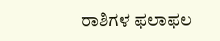ರಾಶಿಗಳ ಫಲಾಫಲ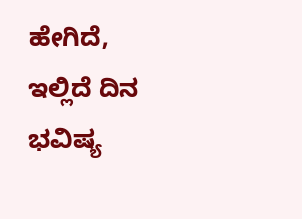ಹೇಗಿದೆ, ಇಲ್ಲಿದೆ ದಿನ ಭವಿಷ್ಯ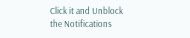Click it and Unblock the Notifications